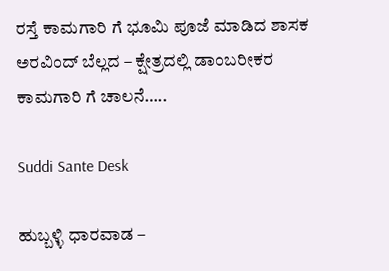ರಸ್ತೆ ಕಾಮಗಾರಿ ಗೆ ಭೂಮಿ ಪೂಜೆ ಮಾಡಿದ ಶಾಸಕ ಅರವಿಂದ್ ಬೆಲ್ಲದ – ಕ್ಷೇತ್ರದಲ್ಲಿ ಡಾಂಬರೀಕರ ಕಾಮಗಾರಿ ಗೆ ಚಾಲನೆ…..

Suddi Sante Desk

ಹುಬ್ಬಳ್ಳಿ ಧಾರವಾಡ –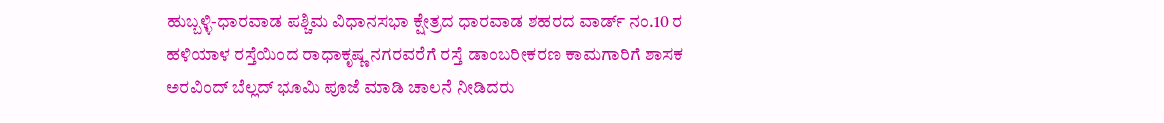ಹುಬ್ಬಳ್ಳಿ-ಧಾರವಾಡ ಪಶ್ಚಿಮ ವಿಧಾನಸಭಾ ಕ್ಷೇತ್ರದ ಧಾರವಾಡ ಶಹರದ ವಾರ್ಡ್ ನಂ.10 ರ ಹಳಿಯಾಳ ರಸ್ತೆಯಿಂದ ರಾಧಾಕೃಷ್ಣ ನಗರವರೆಗೆ ರಸ್ತೆ ಡಾಂಬರೀಕರಣ ಕಾಮಗಾರಿಗೆ ಶಾಸಕ ಅರವಿಂದ್ ಬೆಲ್ಲದ್ ಭೂಮಿ ಪೂಜೆ ಮಾಡಿ ಚಾಲನೆ ನೀಡಿದರು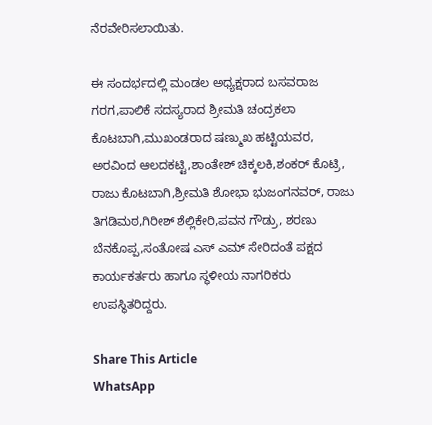ನೆರವೇರಿಸಲಾಯಿತು.

ಈ ಸಂದರ್ಭದಲ್ಲಿ ಮಂಡಲ ಅಧ್ಯಕ್ಷರಾದ ಬಸವರಾಜ ಗರಗ,ಪಾಲಿಕೆ ಸದಸ್ಯರಾದ ಶ್ರೀಮತಿ ಚಂದ್ರಕಲಾ ಕೊಟಬಾಗಿ,ಮುಖಂಡರಾದ ಷಣ್ಮುಖ ಹಟ್ಟಿಯವರ, ಅರವಿಂದ ಆಲದಕಟ್ಟಿ,ಶಾಂತೇಶ್ ಚಿಕ್ಕಲಕಿ,ಶಂಕರ್ ಕೊಟ್ರಿ, ರಾಜು ಕೊಟಬಾಗಿ,ಶ್ರೀಮತಿ ಶೋಭಾ ಭುಜಂಗನವರ್, ರಾಜು ತಿಗಡಿಮಠ,ಗಿರೀಶ್ ಶೆಲ್ಲಿಕೇರಿ,ಪವನ ಗೌಡ್ರು, ಶರಣು ಬೆನಕೊಪ್ಪ,ಸಂತೋಷ ಎಸ್ ಎಮ್ ಸೇರಿದಂತೆ ಪಕ್ಷದ ಕಾರ್ಯಕರ್ತರು ಹಾಗೂ ಸ್ಥಳೀಯ ನಾಗರಿಕರು ಉಪಸ್ಥಿತರಿದ್ದರು.

Share This Article
WhatsApp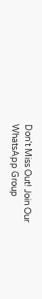Don't Miss Out! Join Our WhatsApp Group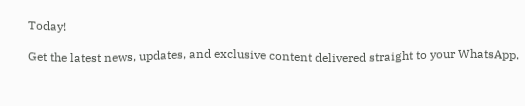Today!

Get the latest news, updates, and exclusive content delivered straight to your WhatsApp.